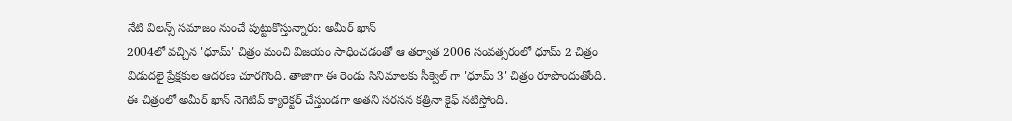నేటి విలన్స్ సమాజం నుంచే పుట్టుకొస్తున్నారు: అమీర్ ఖాన్
2004లో వచ్చిన 'ధూమ్' చిత్రం మంచి విజయం సాధించడంతో ఆ తర్వాత 2006 సంవత్సరంలో ధూమ్ 2 చిత్రం విడుదలై ప్రేక్షకుల ఆదరణ చూరగొంది. తాజాగా ఈ రెండు సినిమాలకు సీక్వెల్ గా 'ధూమ్ 3' చిత్రం రూపొందుతోంది. ఈ చిత్రంలో అమీర్ ఖాన్ నెగెటివ్ క్యారెక్టర్ చేస్తుండగా అతని సరసన కత్రినా కైఫ్ నటిస్తోంది.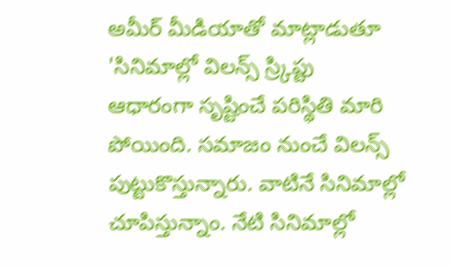అమీర్ మీడియాతో మాట్లాడుతూ 'సినిమాల్లో విలన్స్ స్ర్కిప్టు ఆధారంగా సృష్టించే పరిస్థితి మారి పోయింది. సమాజం నుంచే విలన్స్ పుట్టుకొస్తున్నారు. వాటినే సినిమాల్లో చూపిస్తున్నాం. నేటి సినిమాల్లో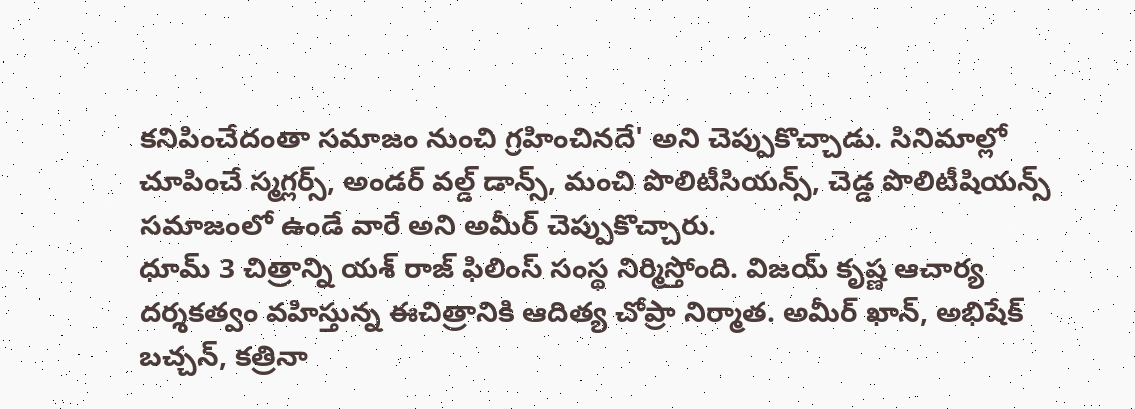కనిపించేదంతా సమాజం నుంచి గ్రహించినదే' అని చెప్పుకొచ్చాడు. సినిమాల్లో చూపించే స్మగ్లర్స్, అండర్ వల్డ్ డాన్స్, మంచి పొలిటీసియన్స్, చెడ్డ పొలిటీషియన్స్ సమాజంలో ఉండే వారే అని అమీర్ చెప్పుకొచ్చారు.
ధూమ్ 3 చిత్రాన్ని యశ్ రాజ్ ఫిలింస్ సంస్థ నిర్మిస్తోంది. విజయ్ కృష్ణ ఆచార్య దర్శకత్వం వహిస్తున్న ఈచిత్రానికి ఆదిత్య చోప్రా నిర్మాత. అమీర్ ఖాన్, అభిషేక్ బచ్చన్, కత్రినా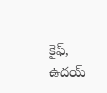కైఫ్, ఉదయ్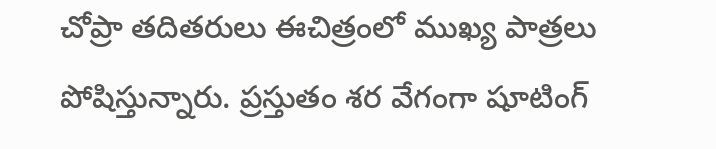చోప్రా తదితరులు ఈచిత్రంలో ముఖ్య పాత్రలు పోషిస్తున్నారు. ప్రస్తుతం శర వేగంగా షూటింగ్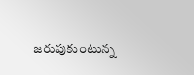జరుపుకుంటున్న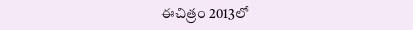ఈచిత్రం 2013లో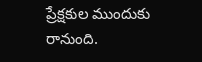ప్రేక్షకుల ముందుకు రానుంది.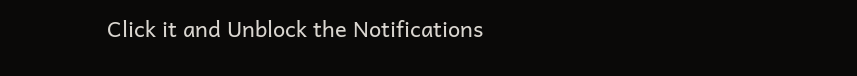Click it and Unblock the Notifications